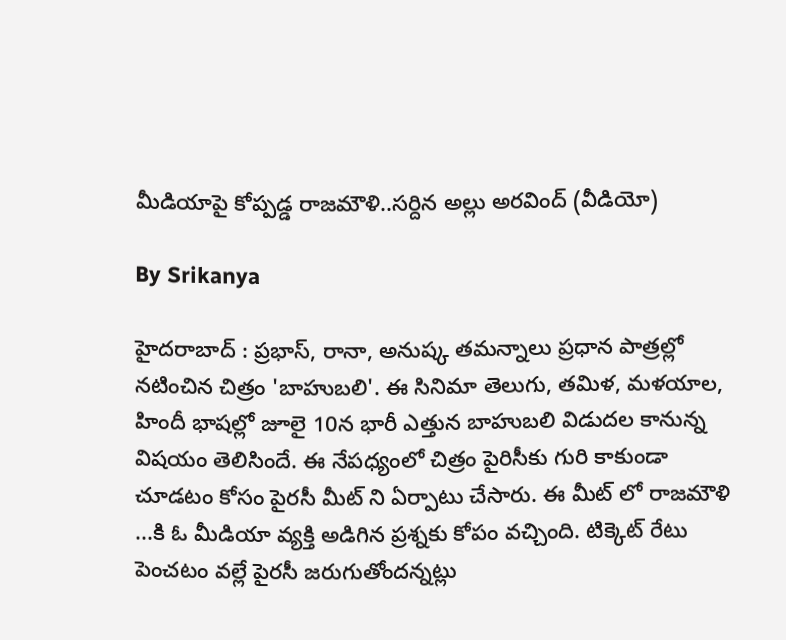మీడియాపై కోప్పడ్డ రాజమౌళి..సర్దిన అల్లు అరవింద్ (వీడియో)

By Srikanya

హైదరాబాద్ : ప్రభాస్, రానా, అనుష్క తమన్నాలు ప్రధాన పాత్రల్లో నటించిన చిత్రం 'బాహుబలి'. ఈ సినిమా తెలుగు, తమిళ, మళయాల, హిందీ భాషల్లో జూలై 10న భారీ ఎత్తున బాహుబలి విడుదల కానున్న విషయం తెలిసిందే. ఈ నేపధ్యంలో చిత్రం పైరిసీకు గురి కాకుండా చూడటం కోసం పైరసీ మీట్ ని ఏర్పాటు చేసారు. ఈ మీట్ లో రాజమౌళి ...కి ఓ మీడియా వ్యక్తి అడిగిన ప్రశ్నకు కోపం వచ్చింది. టిక్కెట్ రేటు పెంచటం వల్లే పైరసీ జరుగుతోందన్నట్లు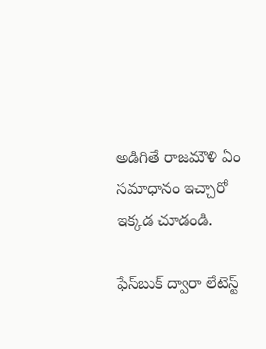అడిగితే రాజమౌళి ఏం సమాధానం ఇచ్చారో ఇక్కడ చూడండి.

ఫేస్‌బుక్ ద్వారా లేటెస్ట్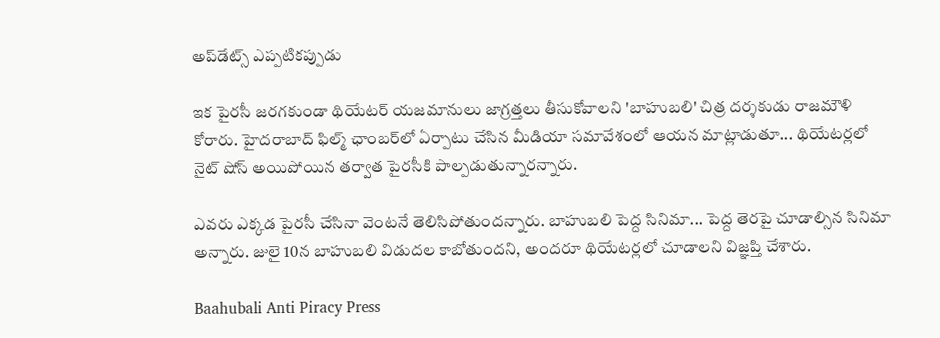అప్‌డేట్స్ ఎప్పటికప్పుడు

ఇక పైరసీ జరగకుండా థియేటర్‌ యజమానులు జాగ్రత్తలు తీసుకోవాలని 'బాహుబలి' చిత్ర దర్శకుడు రాజమౌళి కోరారు. హైదరాబాద్‌ ఫిల్మ్‌ ఛాంబర్‌లో ఏర్పాటు చేసిన మీడియా సమావేశంలో ఆయన మాట్లాడుతూ... థియేటర్లలో నైట్‌ షోస్‌ అయిపోయిన తర్వాత పైరసీకి పాల్పడుతున్నారన్నారు.

ఎవరు ఎక్కడ పైరసీ చేసినా వెంటనే తెలిసిపోతుందన్నారు. బాహుబలి పెద్ద సినిమా... పెద్ద తెరపై చూడాల్సిన సినిమా అన్నారు. జులై 10న బాహుబలి విడుదల కాబోతుందని, అందరూ థియేటర్లలో చూడాలని విజ్ఞప్తి చేశారు.

Baahubali Anti Piracy Press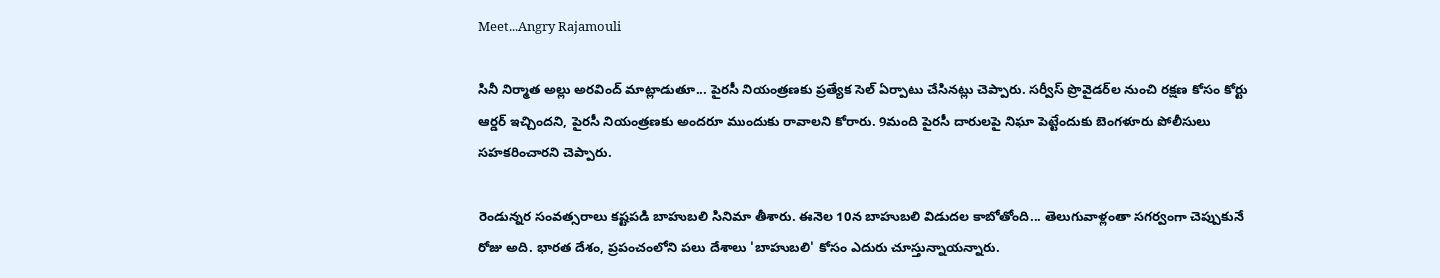Meet...Angry Rajamouli

సినీ నిర్మాత అల్లు అరవింద్‌ మాట్లాడుతూ... పైరసీ నియంత్రణకు ప్రత్యేక సెల్‌ ఏర్పాటు చేసినట్లు చెప్పారు. సర్వీస్‌ ప్రొవైడర్‌ల నుంచి రక్షణ కోసం కోర్టు ఆర్డర్‌ ఇచ్చిందని, పైరసీ నియంత్రణకు అందరూ ముందుకు రావాలని కోరారు. 9మంది పైరసీ దారులపై నిఘా పెట్టేందుకు బెంగళూరు పోలీసులు సహకరించారని చెప్పారు.

రెండున్నర సంవత్సరాలు కష్టపడి బాహుబలి సినిమా తీశారు. ఈనెల 10న బాహుబలి విడుదల కాబోతోంది... తెలుగువాళ్లంతా సగర్వంగా చెప్పుకునే రోజు అది. భారత దేశం, ప్రపంచంలోని పలు దేశాలు 'బాహుబలి' కోసం ఎదురు చూస్తున్నాయన్నారు.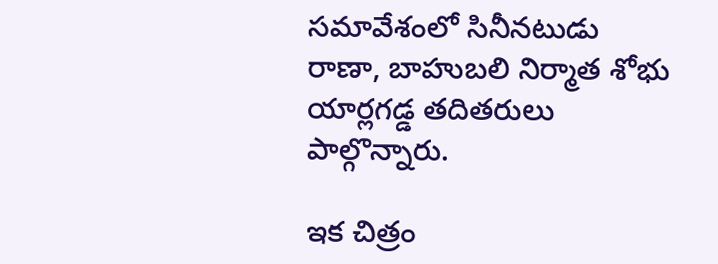సమావేశంలో సినీనటుడు రాణా, బాహుబలి నిర్మాత శోభు యార్లగడ్డ తదితరులు పాల్గొన్నారు.

ఇక చిత్రం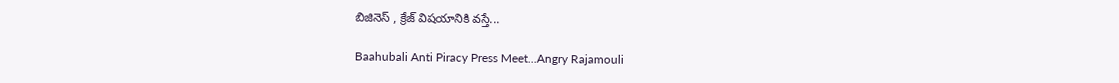బిజినెస్ , క్రేజ్ విషయానికి వస్తే...

Baahubali Anti Piracy Press Meet...Angry Rajamouli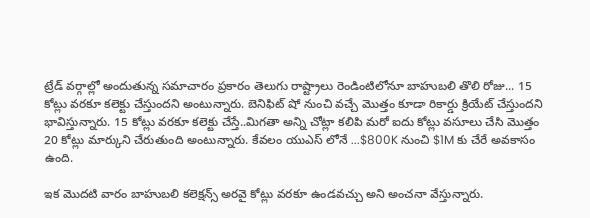ట్రేడ్ వర్గాల్లో అందుతున్న సమాచారం ప్రకారం తెలుగు రాష్ట్రాలు రెండింటిలోనూ బాహుబలి తొలి రోజు... 15 కోట్లు వరకూ కలెక్టు చేస్తుందని అంటున్నారు. బెనిఫిట్ షో నుంచి వచ్చే మొత్తం కూడా రికార్డు క్రియేట్ చేస్తుందని భావిస్తున్నారు. 15 కోట్లు వరకూ కలెక్టు చేస్తే..మిగతా అన్ని చోట్లా కలిపి మరో ఐదు కోట్లు వసూలు చేసి మొత్తం 20 కోట్లు మార్కుని చేరుతుంది అంటున్నారు. కేవలం యుఎస్ లోనే ...$800K నుంచి $1M కు చేరే అవకాసం ఉంది.

ఇక మొదటి వారం బాహుబలి కలెక్షన్స్ అరవై కోట్లు వరకూ ఉండవచ్చు అని అంచనా వేస్తున్నారు.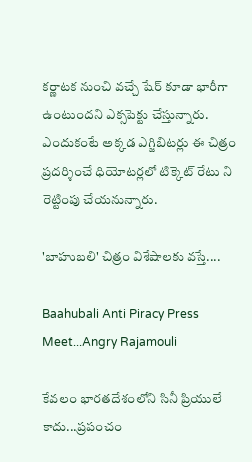కర్ణాటక నుంచి వచ్చే షేర్ కూడా భారీగా ఉంటుందని ఎక్సపెక్టు చేస్తున్నారు. ఎందుకంటే అక్కడ ఎగ్జిబిటర్లు ఈ చిత్రం ప్రదర్శించే ధియోటర్లలో టిక్కెట్ రేటు ని రెట్టింపు చేయనున్నారు.

'బాహుబలి' చిత్రం విశేషాలకు వస్తే....

Baahubali Anti Piracy Press Meet...Angry Rajamouli

కేవలం భారతదేశంలోని సినీ ప్రియులే కాదు...ప్రపంచం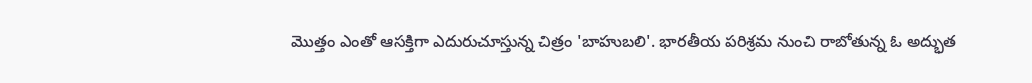మొత్తం ఎంతో ఆసక్తిగా ఎదురుచూస్తున్న చిత్రం 'బాహుబలి'. భారతీయ పరిశ్రమ నుంచి రాబోతున్న ఓ అద్భుత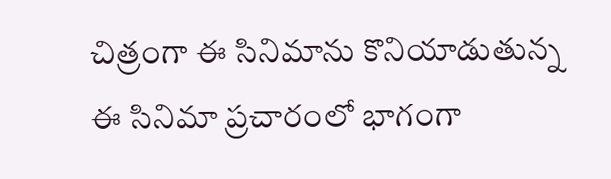చిత్రంగా ఈ సినిమాను కొనియాడుతున్న ఈ సినిమా ప్రచారంలో భాగంగా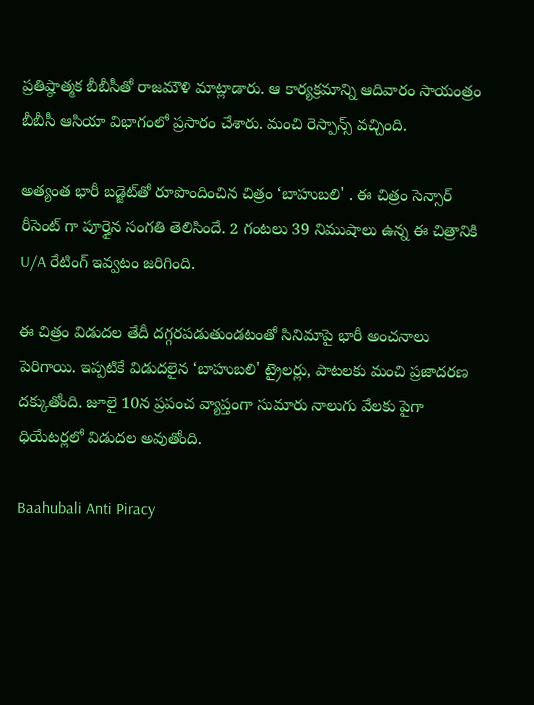ప్రతిష్ఠాత్మక బీబీసీతో రాజమౌళి మాట్లాడారు. ఆ కార్యక్రమాన్ని ఆదివారం సాయంత్రం బీబీసీ ఆసియా విభాగంలో ప్రసారం చేశారు. మంచి రెస్పాన్స్ వచ్చింది.

అత్యంత భారీ బడ్జెట్‌తో రూపొందించిన చిత్రం ‘బాహుబలి' . ఈ చిత్రం సెన్సార్ రీసెంట్ గా పూర్తైన సంగతి తెలిసిందే. 2 గంటలు 39 నిముషాలు ఉన్న ఈ చిత్రానికి U/A రేటింగ్ ఇవ్వటం జరిగింది.

ఈ చిత్రం విడుదల తేదీ దగ్గరపడుతుండటంతో సినిమాపై భారీ అంచనాలు పెరిగాయి. ఇప్పటికే విడుదలైన ‘బాహుబలి' ట్రైలర్లు, పాటలకు మంచి ప్రజాదరణ దక్కుతోంది. జూలై 10న ప్రపంచ వ్యాప్తంగా సుమారు నాలుగు వేలకు పైగా ధియేటర్లలో విడుదల అవుతోంది.

Baahubali Anti Piracy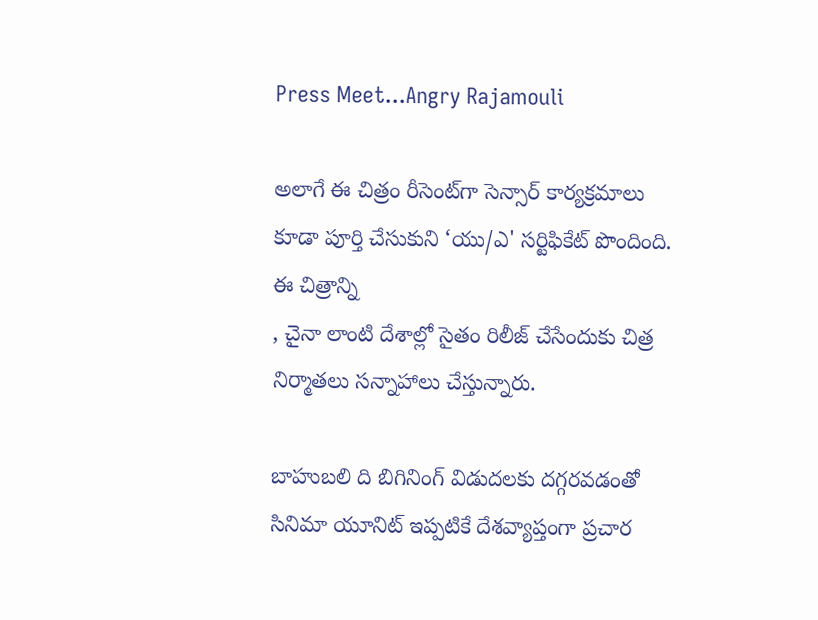Press Meet...Angry Rajamouli

అలాగే ఈ చిత్రం రీసెంట్‌గా సెన్సార్ కార్యక్రమాలు కూడా పూర్తి చేసుకుని ‘యు/ఎ' సర్టిఫికేట్ పొందింది. ఈ చిత్రాన్ని
, చైనా లాంటి దేశాల్లో సైతం రిలీజ్ చేసేందుకు చిత్ర నిర్మాతలు సన్నాహాలు చేస్తున్నారు.

బాహుబలి ది బిగినింగ్ విడుదలకు దగ్గరవడంతో సినిమా యూనిట్ ఇప్పటికే దేశవ్యాప్తంగా ప్రచార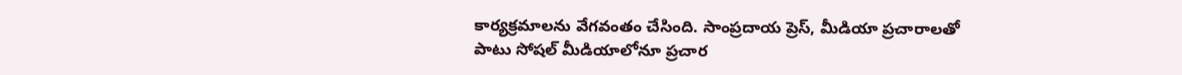కార్యక్రమాలను వేగవంతం చేసింది. సాంప్రదాయ ప్రెస్, మీడియా ప్రచారాలతో పాటు సోషల్ మీడియాలోనూ ప్రచార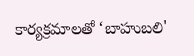కార్యక్రమాలతో ‘బాహుబలి'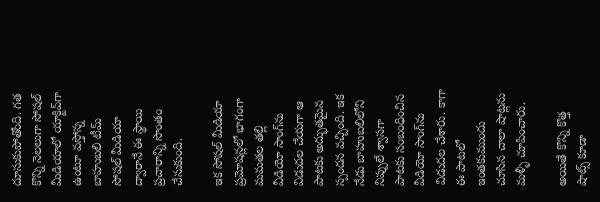దూసుకుపోతోంది. గత కొన్ని నెలలుగా సోషల్ మీడియాలో యాక్టివ్‌గా ఉంటూ వస్తోన్న బాహుబలి టీమ్ సోషల్ మీడియా ద్వారానే ఈ స్థాయి ప్రచారాన్ని సొంతం చేసుకుంది.

ఇక సోషల్ మీడియా ప్రమోషన్లలో భాగంగా మమతల తల్లి వీడియో సాంగ్‌ను విడుదల చేయగా ఆ పాటకు అద్భుతమైన స్పందన వచ్చింది. ఇక నేడు బాహుబలిలోని నిప్పులే శ్వాసగా పాటకు సంబంధించిన వీడియో సాంగ్‌ను విడుదల చేశారు. కాగా ఈ పాటలో ఇంతకుముందు చూసిన చాలా షాట్లను మళ్ళీ చూపించారు.

అయితే కొన్ని కొత్త షాట్స్ కూడా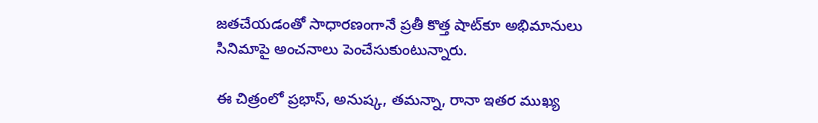జతచేయడంతో సాధారణంగానే ప్రతీ కొత్త షాట్‌కూ అభిమానులు సినిమాపై అంచనాలు పెంచేసుకుంటున్నారు.

ఈ చిత్రంలో ప్రభాస్‌, అనుష్క, తమన్నా, రానా ఇతర ముఖ్య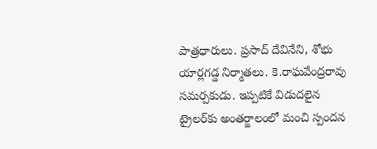పాత్రధారులు. ప్రసాద్‌ దేవినేని, శోభు యార్లగడ్డ నిర్మాతలు. కె.రాఘవేంద్రరావు సమర్పకుడు. ఇప్పటికే విడుదలైన ట్రైలర్‌కు అంతర్జాలంలో మంచి స్పందన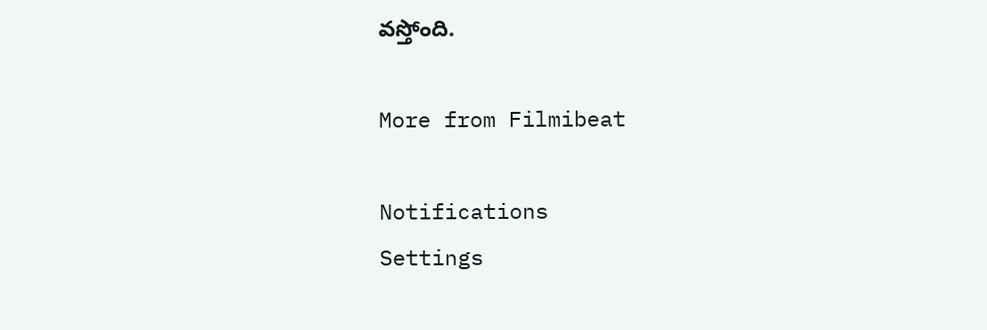వస్తోంది.

More from Filmibeat

Notifications
Settings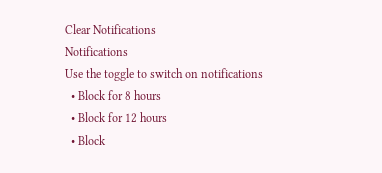Clear Notifications
Notifications
Use the toggle to switch on notifications
  • Block for 8 hours
  • Block for 12 hours
  • Block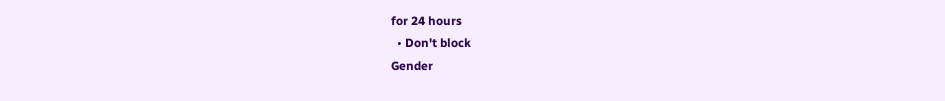for 24 hours
  • Don't block
Gender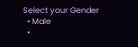Select your Gender
  • Male
  •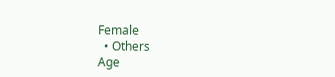Female
  • Others
Age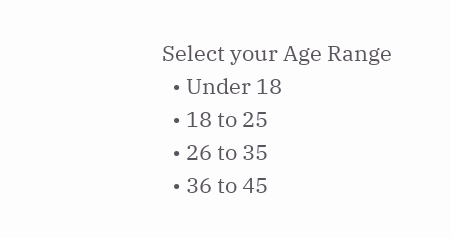Select your Age Range
  • Under 18
  • 18 to 25
  • 26 to 35
  • 36 to 45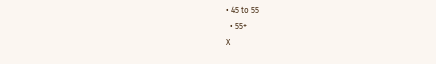• 45 to 55
  • 55+
X